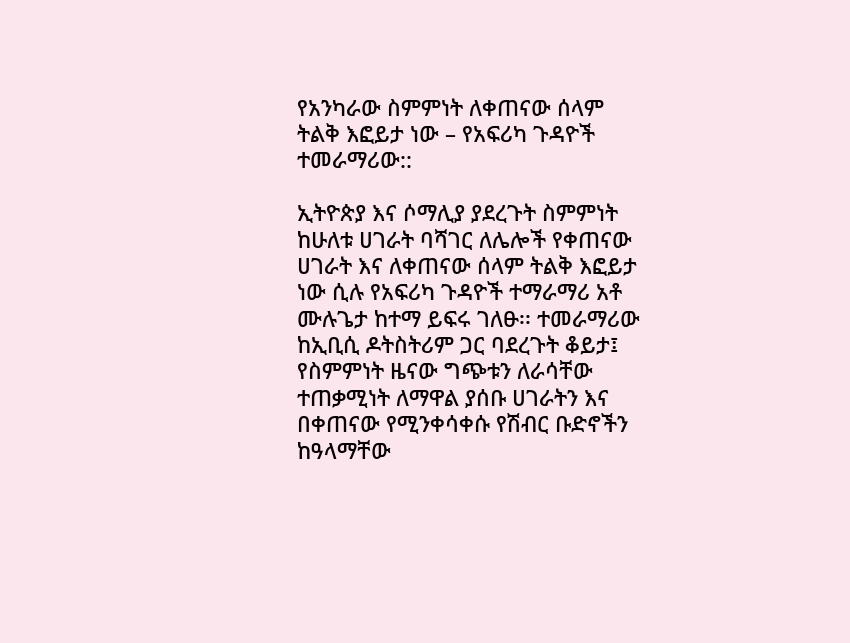የአንካራው ስምምነት ለቀጠናው ሰላም ትልቅ እፎይታ ነው – የአፍሪካ ጉዳዮች ተመራማሪው::

ኢትዮጵያ እና ሶማሊያ ያደረጉት ስምምነት ከሁለቱ ሀገራት ባሻገር ለሌሎች የቀጠናው ሀገራት እና ለቀጠናው ሰላም ትልቅ እፎይታ ነው ሲሉ የአፍሪካ ጉዳዮች ተማራማሪ አቶ ሙሉጌታ ከተማ ይፍሩ ገለፁ፡፡ ተመራማሪው ከኢቢሲ ዶትስትሪም ጋር ባደረጉት ቆይታ፤ የስምምነት ዜናው ግጭቱን ለራሳቸው ተጠቃሚነት ለማዋል ያሰቡ ሀገራትን እና በቀጠናው የሚንቀሳቀሱ የሽብር ቡድኖችን ከዓላማቸው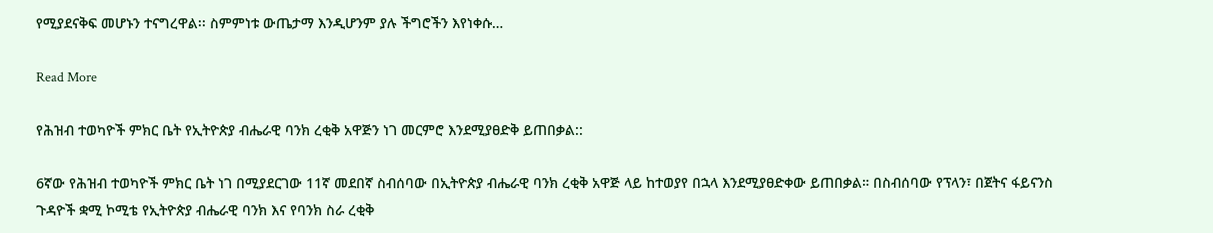የሚያደናቅፍ መሆኑን ተናግረዋል፡፡ ስምምነቱ ውጤታማ እንዲሆንም ያሉ ችግሮችን እየነቀሱ…

Read More

የሕዝብ ተወካዮች ምክር ቤት የኢትዮጵያ ብሔራዊ ባንክ ረቂቅ አዋጅን ነገ መርምሮ እንደሚያፀድቅ ይጠበቃል::

6ኛው የሕዝብ ተወካዮች ምክር ቤት ነገ በሚያደርገው 11ኛ መደበኛ ስብሰባው በኢትዮጵያ ብሔራዊ ባንክ ረቂቅ አዋጅ ላይ ከተወያየ በኋላ እንደሚያፀድቀው ይጠበቃል። በስብሰባው የፕላን፣ በጀትና ፋይናንስ ጉዳዮች ቋሚ ኮሚቴ የኢትዮጵያ ብሔራዊ ባንክ እና የባንክ ስራ ረቂቅ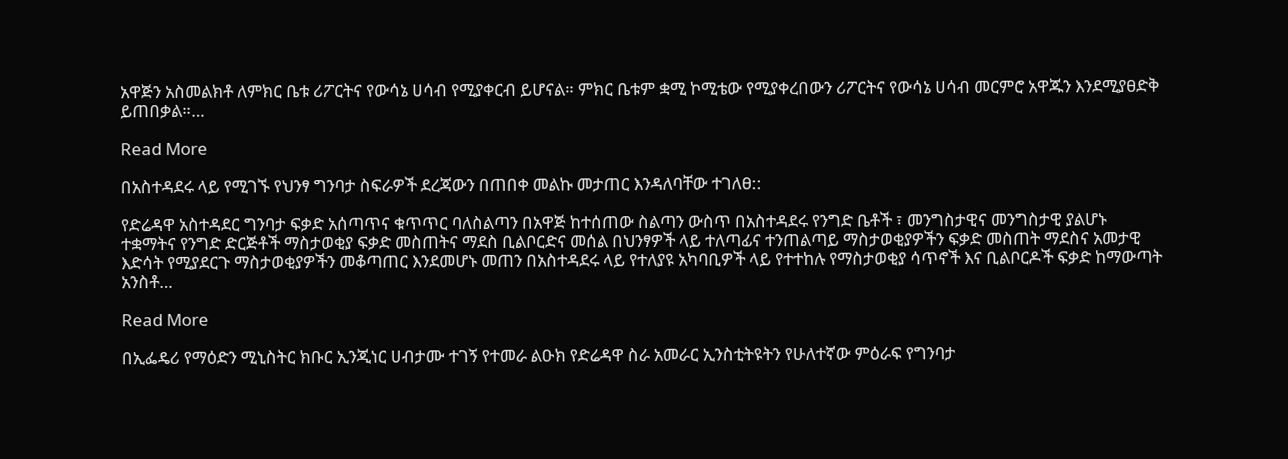አዋጅን አስመልክቶ ለምክር ቤቱ ሪፖርትና የውሳኔ ሀሳብ የሚያቀርብ ይሆናል። ምክር ቤቱም ቋሚ ኮሚቴው የሚያቀረበውን ሪፖርትና የውሳኔ ሀሳብ መርምሮ አዋጁን እንደሚያፀድቅ ይጠበቃል።…

Read More

በአስተዳደሩ ላይ የሚገኙ የህንፃ ግንባታ ስፍራዎች ደረጃውን በጠበቀ መልኩ መታጠር እንዳለባቸው ተገለፀ::

የድሬዳዋ አስተዳደር ግንባታ ፍቃድ አሰጣጥና ቁጥጥር ባለስልጣን በአዋጅ ከተሰጠው ስልጣን ውስጥ በአስተዳደሩ የንግድ ቤቶች ፣ መንግስታዊና መንግስታዊ ያልሆኑ ተቋማትና የንግድ ድርጅቶች ማስታወቂያ ፍቃድ መስጠትና ማደስ ቢልቦርድና መሰል በህንፃዎች ላይ ተለጣፊና ተንጠልጣይ ማስታወቂያዎችን ፍቃድ መስጠት ማደስና አመታዊ እድሳት የሚያደርጉ ማስታወቂያዎችን መቆጣጠር እንደመሆኑ መጠን በአስተዳደሩ ላይ የተለያዩ አካባቢዎች ላይ የተተከሉ የማስታወቂያ ሳጥኖች እና ቢልቦርዶች ፍቃድ ከማውጣት አንስቶ…

Read More

በኢፌዴሪ የማዕድን ሚኒስትር ክቡር ኢንጂነር ሀብታሙ ተገኝ የተመራ ልዑክ የድሬዳዋ ስራ አመራር ኢንስቲትዩትን የሁለተኛው ምዕራፍ የግንባታ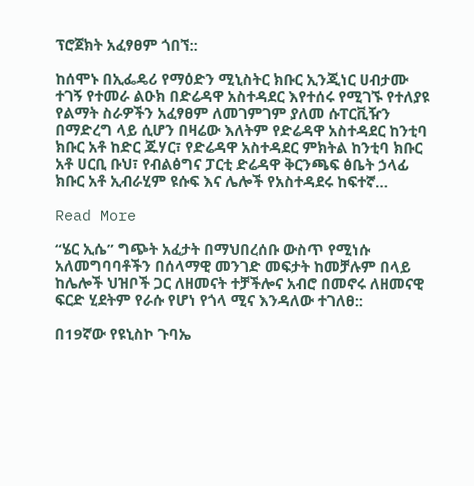ፕሮጀክት አፈፃፀም ጎበኘ::

ከሰሞኑ በኢፌዴሪ የማዕድን ሚኒስትር ክቡር ኢንጂነር ሀብታሙ ተገኝ የተመራ ልዑክ በድሬዳዋ አስተዳደር እየተሰሩ የሚገኙ የተለያዩ የልማት ስራዎችን አፈፃፀም ለመገምገም ያለመ ሱፐርቪዥን በማድረግ ላይ ሲሆን በዛሬው እለትም የድሬዳዋ አስተዳደር ከንቲባ ክቡር አቶ ከድር ጁሃር፣ የድሬዳዋ አስተዳደር ምክትል ከንቲባ ክቡር አቶ ሀርቢ ቡህ፣ የብልፅግና ፓርቲ ድሬዳዋ ቅርንጫፍ ፅቤት ኃላፊ ክቡር አቶ ኢብራሂም ዩሱፍ እና ሌሎች የአስተዳደሩ ከፍተኛ…

Read More

“ሄር ኢሴ” ግጭት አፈታት በማህበረሰቡ ውስጥ የሚነሱ አለመግባባቶችን በሰላማዊ መንገድ መፍታት ከመቻሉም በላይ ከሌሎች ህዝቦች ጋር ለዘመናት ተቻችሎና አብሮ በመኖሩ ለዘመናዊ ፍርድ ሂደትም የራሱ የሆነ የጎላ ሚና እንዳለው ተገለፀ::

በ19ኛው የዩኒስኮ ጉባኤ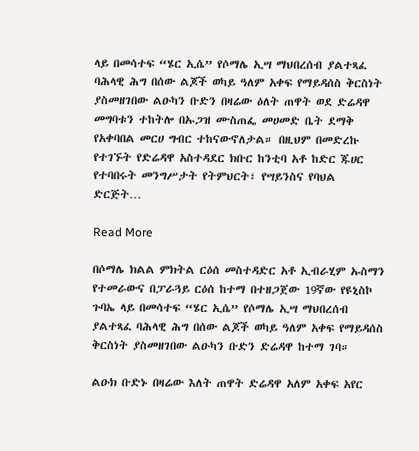ላይ በመሳተፍ “ሄር ኢሴ” የሶማሌ ኢሣ ማህበረሰብ ያልተጻፈ ባሕላዊ ሕግ በሰው ልጆች ወካይ ዓለም አቀፍ የማይዳሰስ ቅርስነት ያስመዘገበው ልዑካን ቡድን በዛሬው ዕለት ጠዋት ወደ ድሬዳዋ መግባቱን ተከትሎ በኡጋዝ ሙስጠፌ መሀመድ ቤት ደማቅ የአቀባበል መርሀ ግብር ተከናውኖለታል። በዚህም በመድረኩ የተገኙት የድሬዳዋ አስተዳደር ክቡር ከንቲባ አቶ ከድር ጁሀር የተባበሩት መንግሥታት የትምህርት፣ የሣይንስና የባህል ድርጅት…

Read More

በሶማሌ ክልል ምክትል ርዕሰ መስተዳድር አቶ ኢብራሂም ኡስማን የተመራውና በፓራጓይ ርዕሰ ከተማ በተዘጋጀው 19ኛው የዩኒስኮ ጉባኤ ላይ በመሳተፍ “ሄር ኢሴ” የሶማሌ ኢሣ ማህበረሰብ ያልተጻፈ ባሕላዊ ሕግ በሰው ልጆች ወካይ ዓለም አቀፍ የማይዳሰስ ቅርስነት ያስመዘገበው ልዑካን ቡድን ድሬዳዋ ከተማ ገባ።

ልዑክ ቡድኑ በዛሬው እለት ጠዋት ድሬዳዋ አለም አቀፍ አየር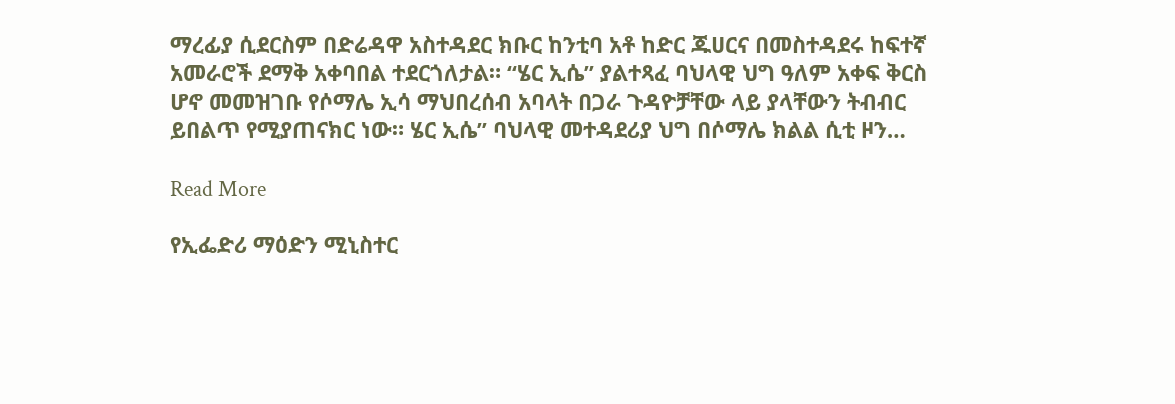ማረፊያ ሲደርስም በድሬዳዋ አስተዳደር ክቡር ከንቲባ አቶ ከድር ጁሀርና በመስተዳደሩ ከፍተኛ አመራሮች ደማቅ አቀባበል ተደርጎለታል። “ሄር ኢሴ” ያልተጻፈ ባህላዊ ህግ ዓለም አቀፍ ቅርስ ሆኖ መመዝገቡ የሶማሌ ኢሳ ማህበረሰብ አባላት በጋራ ጉዳዮቻቸው ላይ ያላቸውን ትብብር ይበልጥ የሚያጠናክር ነው። ሄር ኢሴ” ባህላዊ መተዳደሪያ ህግ በሶማሌ ክልል ሲቲ ዞን…

Read More

የኢፌድሪ ማዕድን ሚኒስተር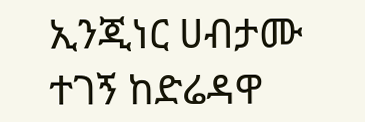ኢንጂነር ሀብታሙ ተገኝ ከድሬዳዋ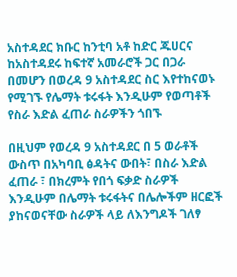አስተዳደር ክቡር ከንቲባ አቶ ከድር ጁሀርና ከአስተዳደሩ ከፍተኛ አመራሮች ጋር በጋራ በመሆን በወረዳ 9 አስተዳደር ስር እየተከናወኑ የሚገኙ የሌማት ቱሩፋት እንዲሁም የወጣቶች የስራ እድል ፈጠራ ስራዎችን ጎበኙ

በዚህም የወረዳ 9 አስተዳደር በ 5 ወራቶች ውስጥ በአካባቢ ፅዳትና ውበት፣ በስራ እድል ፈጠራ ፣ በክረምት የበጎ ፍቃድ ስራዎች እንዲሁም በሌማት ቱሩፋትና በሌሎችም ዘርፎች ያከናወናቸው ስራዎች ላይ ለእንግዶች ገለፃ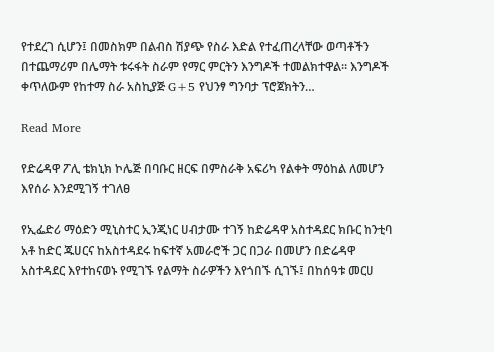የተደረገ ሲሆን፤ በመስክም በልብስ ሽያጭ የስራ እድል የተፈጠረላቸው ወጣቶችን በተጨማሪም በሌማት ቱሩፋት ስራም የማር ምርትን እንግዶች ተመልክተዋል። እንግዶች ቀጥለውም የከተማ ስራ አስኪያጅ G+5 የህንፃ ግንባታ ፕሮጀክትን…

Read More

የድሬዳዋ ፖሊ ቴክኒክ ኮሌጅ በባቡር ዘርፍ በምስራቅ አፍሪካ የልቀት ማዕከል ለመሆን እየሰራ እንደሚገኝ ተገለፀ

የኢፌድሪ ማዕድን ሚኒስተር ኢንጂነር ሀብታሙ ተገኝ ከድሬዳዋ አስተዳደር ክቡር ከንቲባ አቶ ከድር ጁሀርና ከአስተዳደሩ ከፍተኛ አመራሮች ጋር በጋራ በመሆን በድሬዳዋ አስተዳደር እየተከናወኑ የሚገኙ የልማት ስራዎችን እየጎበኙ ሲገኙ፤ በከሰዓቱ መርሀ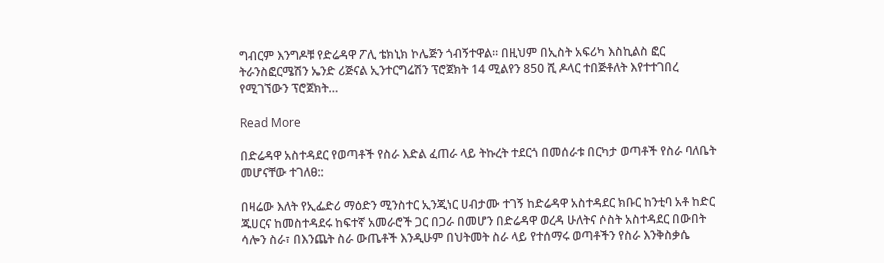ግብርም እንግዶቹ የድሬዳዋ ፖሊ ቴክኒክ ኮሌጅን ጎብኝተዋል። በዚህም በኢስት አፍሪካ እስኪልስ ፎር ትራንስፎርሜሽን ኤንድ ሪጅናል ኢንተርግሬሽን ፕሮጀክት 14 ሚልየን 850 ሺ ዶላር ተበጅቶለት እየተተገበረ የሚገኘውን ፕሮጀክት…

Read More

በድሬዳዋ አስተዳደር የወጣቶች የስራ እድል ፈጠራ ላይ ትኩረት ተደርጎ በመሰራቱ በርካታ ወጣቶች የስራ ባለቤት መሆናቸው ተገለፀ::

በዛሬው እለት የኢፌድሪ ማዕድን ሚንስተር ኢንጂነር ሀብታሙ ተገኝ ከድሬዳዋ አስተዳደር ክቡር ከንቲባ አቶ ከድር ጁሀርና ከመስተዳደሩ ከፍተኛ አመራሮች ጋር በጋራ በመሆን በድሬዳዋ ወረዳ ሁለትና ሶስት አስተዳደር በውበት ሳሎን ስራ፣ በእንጨት ስራ ውጤቶች እንዲሁም በህትመት ስራ ላይ የተሰማሩ ወጣቶችን የስራ እንቅስቃሴ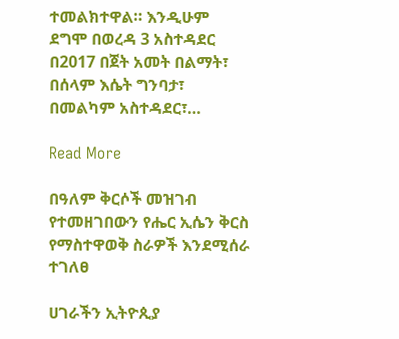ተመልክተዋል። እንዲሁም ደግሞ በወረዳ 3 አስተዳደር በ2017 በጀት አመት በልማት፣ በሰላም እሴት ግንባታ፣ በመልካም አስተዳደር፣…

Read More

በዓለም ቅርሶች መዝገብ የተመዘገበውን የሔር ኢሴን ቅርስ የማስተዋወቅ ስራዎች እንደሚሰራ ተገለፀ

ሀገራችን ኢትዮጲያ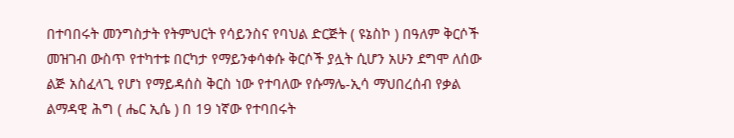በተባበሩት መንግስታት የትምህርት የሳይንስና የባህል ድርጅት ( ዩኔስኮ ) በዓለም ቅርሶች መዝገብ ውስጥ የተካተቱ በርካታ የማይንቀሳቀሱ ቅርሶች ያሏት ሲሆን አሁን ደግሞ ለሰው ልጅ አስፈላጊ የሆነ የማይዳሰስ ቅርስ ነው የተባለው የሱማሌ-ኢሳ ማህበረሰብ የቃል ልማዳዊ ሕግ ( ሔር ኢሴ ) በ 19 ነኛው የተባበሩት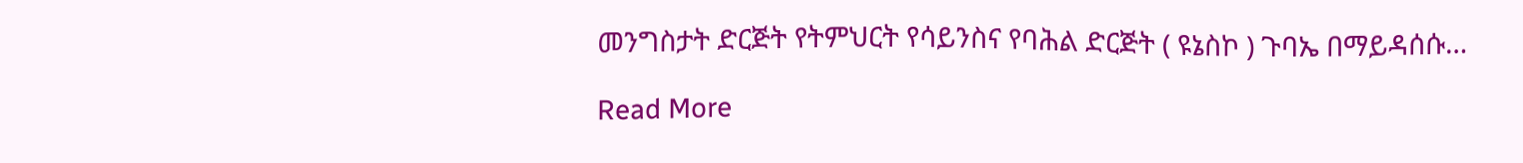መንግስታት ድርጅት የትምህርት የሳይንስና የባሕል ድርጅት ( ዩኔስኮ ) ጉባኤ በማይዳሰሱ…

Read More